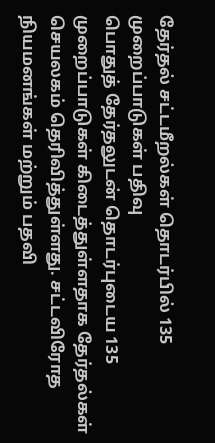தேர்தல் சட்டமீறல்கள் தொடர்பில் 135 முறைப்பாடுகள் பதிவு
பொதுத் தேர்தலுடன் தொடர்புடைய 135 முறைப்பாடுகள் கிடைத்துள்ளதாக தேர்தல்கள் செயலகம் தெரிவித்துள்ளது. சட்டவிரோத நியமனங்கள் மற்றும் பதவி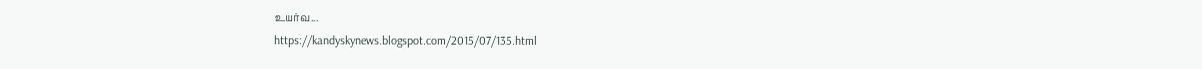உயர்வ...
https://kandyskynews.blogspot.com/2015/07/135.html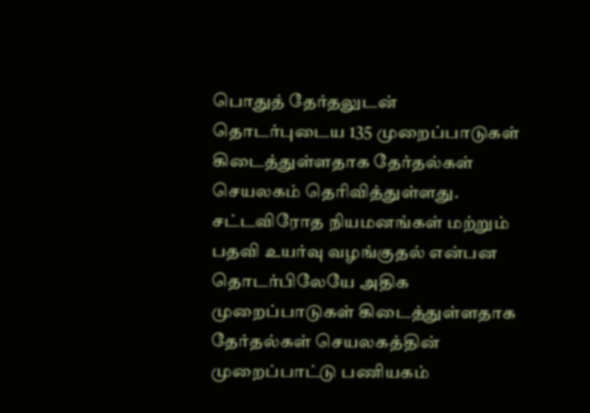பொதுத் தேர்தலுடன் தொடர்புடைய 135 முறைப்பாடுகள் கிடைத்துள்ளதாக தேர்தல்கள் செயலகம் தெரிவித்துள்ளது.
சட்டவிரோத நியமனங்கள் மற்றும் பதவி உயர்வு வழங்குதல் என்பன தொடர்பிலேயே அதிக முறைப்பாடுகள் கிடைத்துள்ளதாக தேர்தல்கள் செயலகத்தின் முறைப்பாட்டு பணியகம்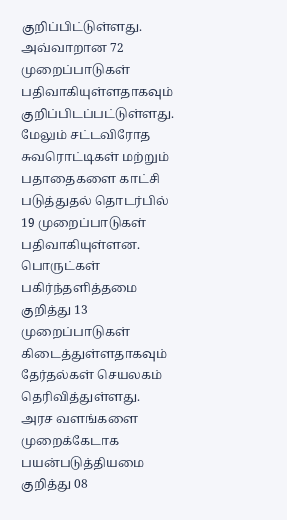குறிப்பிட்டுள்ளது.
அவ்வாறான 72 முறைப்பாடுகள் பதிவாகியுள்ளதாகவும் குறிப்பிடப்பட்டுள்ளது.
மேலும் சட்டவிரோத சுவரொட்டிகள் மற்றும் பதாதைகளை காட்சி படுத்துதல் தொடர்பில் 19 முறைப்பாடுகள் பதிவாகியுள்ளன.
பொருட்கள் பகிர்ந்தளித்தமை குறித்து 13 முறைப்பாடுகள் கிடைத்துள்ளதாகவும் தேர்தல்கள் செயலகம் தெரிவித்துள்ளது.
அரச வளங்களை முறைக்கேடாக பயன்படுத்தியமை குறித்து 08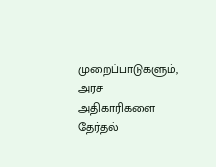முறைப்பாடுகளும், அரச அதிகாரிகளை தேர்தல்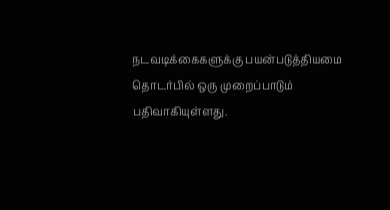நடவடிக்கைகளுக்கு பயன்படுத்தியமை தொடர்பில் ஒரு முறைப்பாடும் பதிவாகியுள்ளது.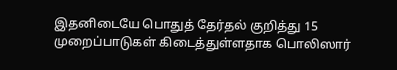இதனிடையே பொதுத் தேர்தல் குறித்து 15 முறைப்பாடுகள் கிடைத்துள்ளதாக பொலிஸார்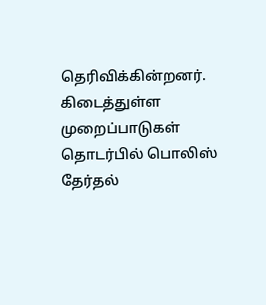தெரிவிக்கின்றனர்.
கிடைத்துள்ள முறைப்பாடுகள் தொடர்பில் பொலிஸ் தேர்தல்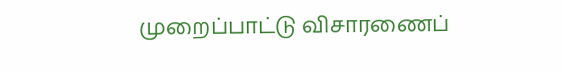முறைப்பாட்டு விசாரணைப்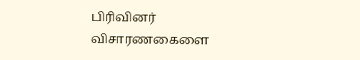பிரிவினர் விசாரணகைளை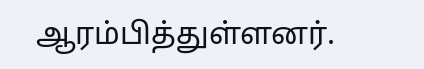ஆரம்பித்துள்ளனர்.